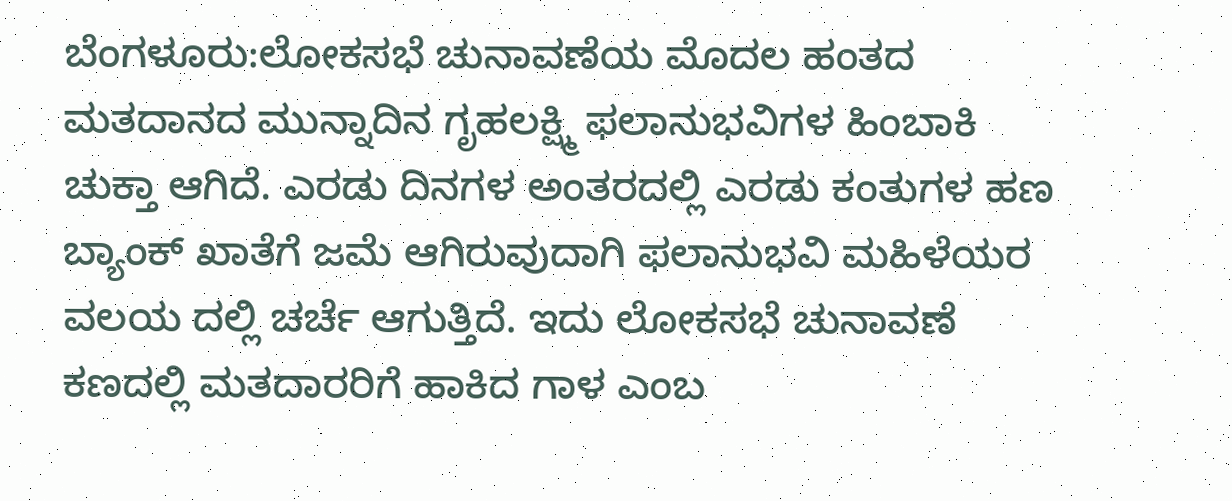ಬೆಂಗಳೂರು:ಲೋಕಸಭೆ ಚುನಾವಣೆಯ ಮೊದಲ ಹಂತದ ಮತದಾನದ ಮುನ್ನಾದಿನ ಗೃಹಲಕ್ಷ್ಮಿ ಫಲಾನುಭವಿಗಳ ಹಿಂಬಾಕಿ ಚುಕ್ತಾ ಆಗಿದೆ. ಎರಡು ದಿನಗಳ ಅಂತರದಲ್ಲಿ ಎರಡು ಕಂತುಗಳ ಹಣ ಬ್ಯಾಂಕ್ ಖಾತೆಗೆ ಜಮೆ ಆಗಿರುವುದಾಗಿ ಫಲಾನುಭವಿ ಮಹಿಳೆಯರ ವಲಯ ದಲ್ಲಿ ಚರ್ಚೆ ಆಗುತ್ತಿದೆ. ಇದು ಲೋಕಸಭೆ ಚುನಾವಣೆ ಕಣದಲ್ಲಿ ಮತದಾರರಿಗೆ ಹಾಕಿದ ಗಾಳ ಎಂಬ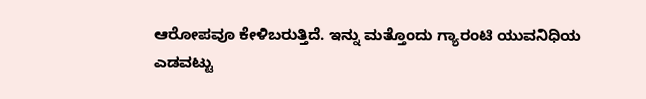ಆರೋಪವೂ ಕೇಳಿಬರುತ್ತಿದೆ. ಇನ್ನು ಮತ್ತೊಂದು ಗ್ಯಾರಂಟಿ ಯುವನಿಧಿಯ ಎಡವಟ್ಟು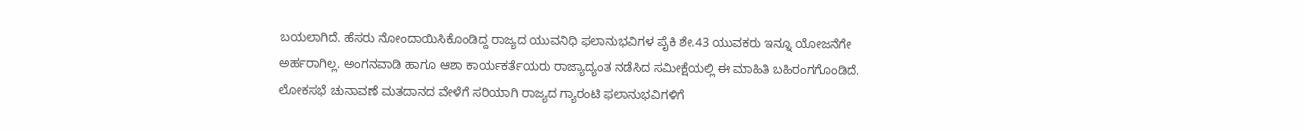ಬಯಲಾಗಿದೆ. ಹೆಸರು ನೋಂದಾಯಿಸಿಕೊಂಡಿದ್ದ ರಾಜ್ಯದ ಯುವನಿಧಿ ಫಲಾನುಭವಿಗಳ ಪೈಕಿ ಶೇ.43 ಯುವಕರು ಇನ್ನೂ ಯೋಜನೆಗೇ ಅರ್ಹರಾಗಿಲ್ಲ. ಅಂಗನವಾಡಿ ಹಾಗೂ ಆಶಾ ಕಾರ್ಯಕರ್ತೆಯರು ರಾಜ್ಯಾದ್ಯಂತ ನಡೆಸಿದ ಸಮೀಕ್ಷೆಯಲ್ಲಿ ಈ ಮಾಹಿತಿ ಬಹಿರಂಗಗೊಂಡಿದೆ.
ಲೋಕಸಭೆ ಚುನಾವಣೆ ಮತದಾನದ ವೇಳೆಗೆ ಸರಿಯಾಗಿ ರಾಜ್ಯದ ಗ್ಯಾರಂಟಿ ಫಲಾನುಭವಿಗಳಿಗೆ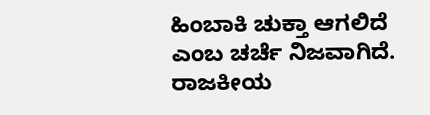ಹಿಂಬಾಕಿ ಚುಕ್ತಾ ಆಗಲಿದೆ ಎಂಬ ಚರ್ಚೆ ನಿಜವಾಗಿದೆ. ರಾಜಕೀಯ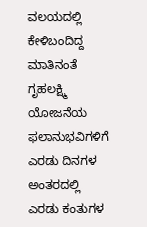ವಲಯದಲ್ಲಿ ಕೇಳಿಬಂದಿದ್ದ ಮಾತಿನಂತೆ ಗೃಹಲಕ್ಷ್ಮಿ ಯೋಜನೆಯ ಫಲಾನುಭವಿಗಳಿಗೆ ಎರಡು ದಿನಗಳ ಅಂತರದಲ್ಲಿ ಎರಡು ಕಂತುಗಳ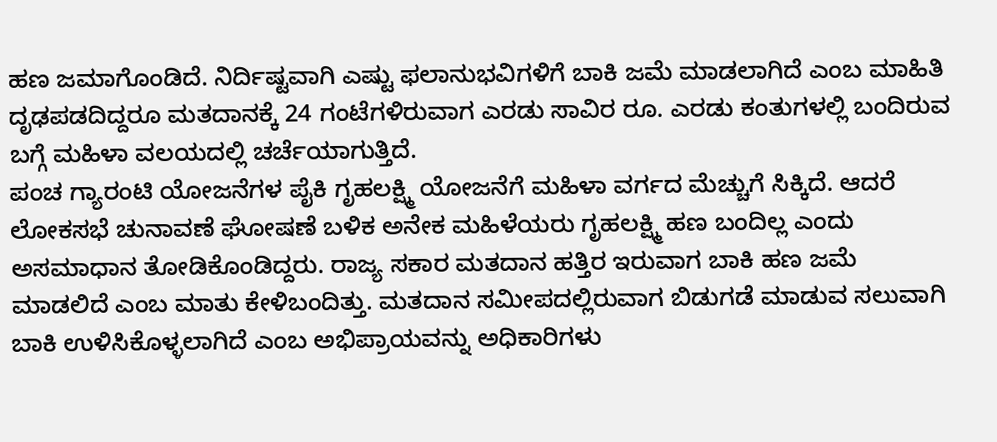ಹಣ ಜಮಾಗೊಂಡಿದೆ. ನಿರ್ದಿಷ್ಟವಾಗಿ ಎಷ್ಟು ಫಲಾನುಭವಿಗಳಿಗೆ ಬಾಕಿ ಜಮೆ ಮಾಡಲಾಗಿದೆ ಎಂಬ ಮಾಹಿತಿ ದೃಢಪಡದಿದ್ದರೂ ಮತದಾನಕ್ಕೆ 24 ಗಂಟೆಗಳಿರುವಾಗ ಎರಡು ಸಾವಿರ ರೂ. ಎರಡು ಕಂತುಗಳಲ್ಲಿ ಬಂದಿರುವ ಬಗ್ಗೆ ಮಹಿಳಾ ವಲಯದಲ್ಲಿ ಚರ್ಚೆಯಾಗುತ್ತಿದೆ.
ಪಂಚ ಗ್ಯಾರಂಟಿ ಯೋಜನೆಗಳ ಪೈಕಿ ಗೃಹಲಕ್ಷ್ಮಿ ಯೋಜನೆಗೆ ಮಹಿಳಾ ವರ್ಗದ ಮೆಚ್ಚುಗೆ ಸಿಕ್ಕಿದೆ. ಆದರೆ ಲೋಕಸಭೆ ಚುನಾವಣೆ ಘೋಷಣೆ ಬಳಿಕ ಅನೇಕ ಮಹಿಳೆಯರು ಗೃಹಲಕ್ಷ್ಮಿ ಹಣ ಬಂದಿಲ್ಲ ಎಂದು ಅಸಮಾಧಾನ ತೋಡಿಕೊಂಡಿದ್ದರು. ರಾಜ್ಯ ಸಕಾರ ಮತದಾನ ಹತ್ತಿರ ಇರುವಾಗ ಬಾಕಿ ಹಣ ಜಮೆ ಮಾಡಲಿದೆ ಎಂಬ ಮಾತು ಕೇಳಿಬಂದಿತ್ತು. ಮತದಾನ ಸಮೀಪದಲ್ಲಿರುವಾಗ ಬಿಡುಗಡೆ ಮಾಡುವ ಸಲುವಾಗಿ ಬಾಕಿ ಉಳಿಸಿಕೊಳ್ಳಲಾಗಿದೆ ಎಂಬ ಅಭಿಪ್ರಾಯವನ್ನು ಅಧಿಕಾರಿಗಳು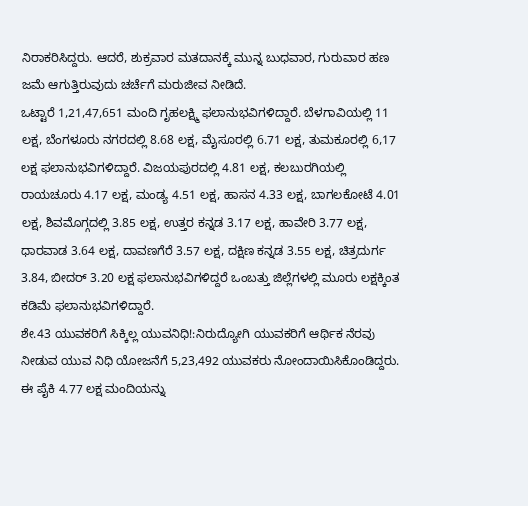ನಿರಾಕರಿಸಿದ್ದರು. ಆದರೆ, ಶುಕ್ರವಾರ ಮತದಾನಕ್ಕೆ ಮುನ್ನ ಬುಧವಾರ, ಗುರುವಾರ ಹಣ ಜಮೆ ಆಗುತ್ತಿರುವುದು ಚರ್ಚೆಗೆ ಮರುಜೀವ ನೀಡಿದೆ.
ಒಟ್ಟಾರೆ 1,21,47,651 ಮಂದಿ ಗೃಹಲಕ್ಷ್ಮಿ ಫಲಾನುಭವಿಗಳಿದ್ದಾರೆ. ಬೆಳಗಾವಿಯಲ್ಲಿ 11 ಲಕ್ಷ, ಬೆಂಗಳೂರು ನಗರದಲ್ಲಿ 8.68 ಲಕ್ಷ, ಮೈಸೂರಲ್ಲಿ 6.71 ಲಕ್ಷ, ತುಮಕೂರಲ್ಲಿ 6,17 ಲಕ್ಷ ಫಲಾನುಭವಿಗಳಿದ್ದಾರೆ. ವಿಜಯಪುರದಲ್ಲಿ 4.81 ಲಕ್ಷ, ಕಲಬುರಗಿಯಲ್ಲಿ ರಾಯಚೂರು 4.17 ಲಕ್ಷ, ಮಂಡ್ಯ 4.51 ಲಕ್ಷ, ಹಾಸನ 4.33 ಲಕ್ಷ, ಬಾಗಲಕೋಟೆ 4.01 ಲಕ್ಷ, ಶಿವಮೊಗ್ಗದಲ್ಲಿ 3.85 ಲಕ್ಷ, ಉತ್ತರ ಕನ್ನಡ 3.17 ಲಕ್ಷ, ಹಾವೇರಿ 3.77 ಲಕ್ಷ, ಧಾರವಾಡ 3.64 ಲಕ್ಷ, ದಾವಣಗೆರೆ 3.57 ಲಕ್ಷ, ದಕ್ಷಿಣ ಕನ್ನಡ 3.55 ಲಕ್ಷ, ಚಿತ್ರದುರ್ಗ 3.84, ಬೀದರ್ 3.20 ಲಕ್ಷ ಫಲಾನುಭವಿಗಳಿದ್ದರೆ ಒಂಬತ್ತು ಜಿಲ್ಲೆಗಳಲ್ಲಿ ಮೂರು ಲಕ್ಷಕ್ಕಿಂತ ಕಡಿಮೆ ಫಲಾನುಭವಿಗಳಿದ್ದಾರೆ.
ಶೇ.43 ಯುವಕರಿಗೆ ಸಿಕ್ಕಿಲ್ಲ ಯುವನಿಧಿ!:ನಿರುದ್ಯೋಗಿ ಯುವಕರಿಗೆ ಆರ್ಥಿಕ ನೆರವು ನೀಡುವ ಯುವ ನಿಧಿ ಯೋಜನೆಗೆ 5,23,492 ಯುವಕರು ನೋಂದಾಯಿಸಿಕೊಂಡಿದ್ದರು. ಈ ಪೈಕಿ 4.77 ಲಕ್ಷ ಮಂದಿಯನ್ನು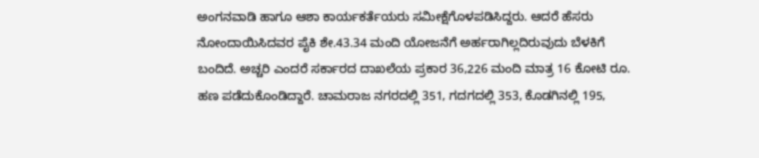ಅಂಗನವಾಡಿ ಹಾಗೂ ಆಶಾ ಕಾರ್ಯಕರ್ತೆಯರು ಸಮೀಕ್ಷೆಗೊಳಪಡಿಸಿದ್ದರು. ಆದರೆ ಹೆಸರು ನೋಂದಾಯಿಸಿದವರ ಪೈಕಿ ಶೇ.43.34 ಮಂದಿ ಯೋಜನೆಗೆ ಅರ್ಹರಾಗಿಲ್ಲದಿರುವುದು ಬೆಳಕಿಗೆ ಬಂದಿದೆ. ಅಚ್ಚರಿ ಎಂದರೆ ಸರ್ಕಾರದ ದಾಖಲೆಯ ಪ್ರಕಾರ 36,226 ಮಂದಿ ಮಾತ್ರ 16 ಕೋಟಿ ರೂ. ಹಣ ಪಡೆದುಕೊಂಡಿದ್ದಾರೆ. ಚಾಮರಾಜ ನಗರದಲ್ಲಿ 351, ಗದಗದಲ್ಲಿ 353, ಕೊಡಗಿನಲ್ಲಿ 195,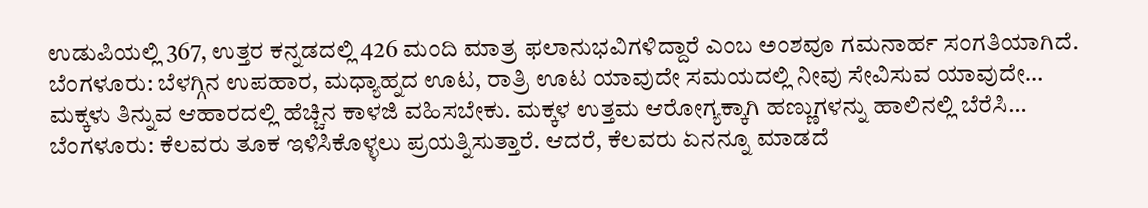ಉಡುಪಿಯಲ್ಲಿ 367, ಉತ್ತರ ಕನ್ನಡದಲ್ಲಿ 426 ಮಂದಿ ಮಾತ್ರ ಫಲಾನುಭವಿಗಳಿದ್ದಾರೆ ಎಂಬ ಅಂಶವೂ ಗಮನಾರ್ಹ ಸಂಗತಿಯಾಗಿದೆ.
ಬೆಂಗಳೂರು: ಬೆಳಗ್ಗಿನ ಉಪಹಾರ, ಮಧ್ಯಾಹ್ನದ ಊಟ, ರಾತ್ರಿ ಊಟ ಯಾವುದೇ ಸಮಯದಲ್ಲಿ ನೀವು ಸೇವಿಸುವ ಯಾವುದೇ…
ಮಕ್ಕಳು ತಿನ್ನುವ ಆಹಾರದಲ್ಲಿ ಹೆಚ್ಚಿನ ಕಾಳಜಿ ವಹಿಸಬೇಕು. ಮಕ್ಕಳ ಉತ್ತಮ ಆರೋಗ್ಯಕ್ಕಾಗಿ ಹಣ್ಣುಗಳನ್ನು ಹಾಲಿನಲ್ಲಿ ಬೆರೆಸಿ…
ಬೆಂಗಳೂರು: ಕೆಲವರು ತೂಕ ಇಳಿಸಿಕೊಳ್ಳಲು ಪ್ರಯತ್ನಿಸುತ್ತಾರೆ. ಆದರೆ, ಕೆಲವರು ಏನನ್ನೂ ಮಾಡದೆ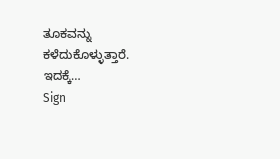ತೂಕವನ್ನು ಕಳೆದುಕೊಳ್ಳುತ್ತಾರೆ. ಇದಕ್ಕೆ…
Sign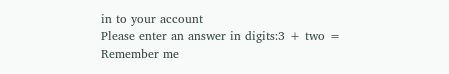in to your account
Please enter an answer in digits:3 + two =
Remember me